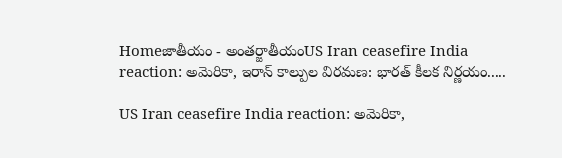Homeజాతీయం - అంతర్జాతీయంUS Iran ceasefire India reaction: అమెరికా, ఇరాన్ కాల్పుల విరమణ: భారత్ కీలక నిర్ణయం.....

US Iran ceasefire India reaction: అమెరికా,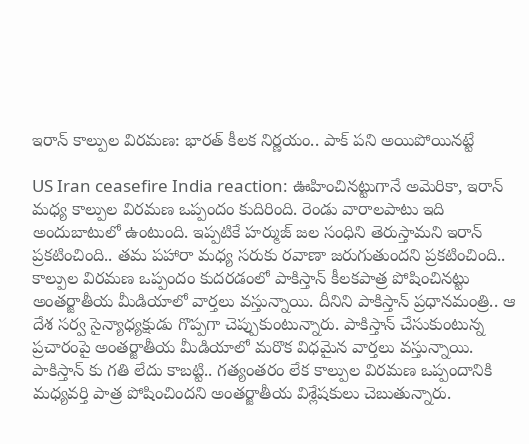ఇరాన్ కాల్పుల విరమణ: భారత్ కీలక నిర్ణయం.. పాక్ పని అయిపోయినట్టే

US Iran ceasefire India reaction: ఊహించినట్టుగానే అమెరికా, ఇరాన్ మధ్య కాల్పుల విరమణ ఒప్పందం కుదిరింది. రెండు వారాలపాటు ఇది అందుబాటులో ఉంటుంది. ఇప్పటికే హర్ముజ్ జల సంధిని తెరుస్తామని ఇరాన్ ప్రకటించింది.. తమ పహారా మధ్య సరుకు రవాణా జరుగుతుందని ప్రకటించింది.. కాల్పుల విరమణ ఒప్పందం కుదరడంలో పాకిస్తాన్ కీలకపాత్ర పోషించినట్టు అంతర్జాతీయ మీడియాలో వార్తలు వస్తున్నాయి. దీనిని పాకిస్తాన్ ప్రధానమంత్రి.. ఆ దేశ సర్వ సైన్యాధ్యక్షుడు గొప్పగా చెప్పుకుంటున్నారు. పాకిస్తాన్ చేసుకుంటున్న ప్రచారంపై అంతర్జాతీయ మీడియాలో మరొక విధమైన వార్తలు వస్తున్నాయి. పాకిస్తాన్ కు గతి లేదు కాబట్టి.. గత్యంతరం లేక కాల్పుల విరమణ ఒప్పందానికి మధ్యవర్తి పాత్ర పోషించిందని అంతర్జాతీయ విశ్లేషకులు చెబుతున్నారు.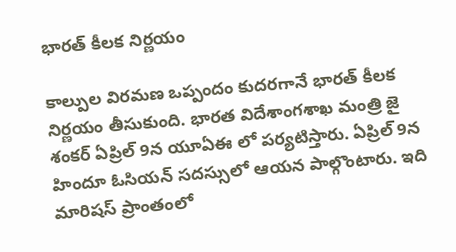భారత్ కీలక నిర్ణయం

కాల్పుల విరమణ ఒప్పందం కుదరగానే భారత్ కీలక నిర్ణయం తీసుకుంది. భారత విదేశాంగశాఖ మంత్రి జై శంకర్ ఏప్రిల్ 9న యూఏఈ లో పర్యటిస్తారు. ఏప్రిల్ 9న హిందూ ఓసియన్ సదస్సులో ఆయన పాల్గొంటారు. ఇది మారిషస్ ప్రాంతంలో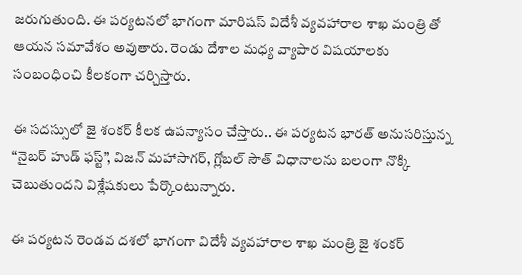జరుగుతుంది. ఈ పర్యటనలో భాగంగా మారిషస్ విదేశీ వ్యవహారాల శాఖ మంత్రి తో ఆయన సమావేశం అవుతారు. రెండు దేశాల మధ్య వ్యాపార విషయాలకు సంబంధించి కీలకంగా చర్చిస్తారు.

ఈ సదస్సులో జై శంకర్ కీలక ఉపన్యాసం చేస్తారు.. ఈ పర్యటన భారత్ అనుసరిస్తున్న “నైబర్ హుడ్ ఫస్ట్”, విజన్ మహాసాగర్, గ్లోబల్ సౌత్ విధానాలను బలంగా నొక్కి చెబుతుందని విశ్లేషకులు పేర్కొంటున్నారు.

ఈ పర్యటన రెండవ దశలో భాగంగా విదేశీ వ్యవహారాల శాఖ మంత్రి జై శంకర్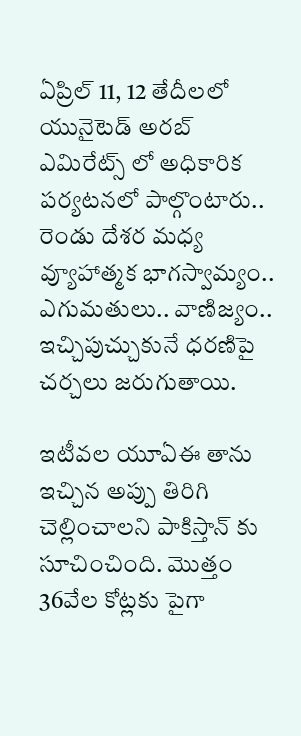ఏప్రిల్ 11, 12 తేదీలలో యునైటెడ్ అరబ్ ఎమిరేట్స్ లో అధికారిక పర్యటనలో పాల్గొంటారు.. రెండు దేశర మధ్య వ్యూహాత్మక భాగస్వామ్యం.. ఎగుమతులు.. వాణిజ్యం.. ఇచ్చిపుచ్చుకునే ధరణిపై చర్చలు జరుగుతాయి.

ఇటీవల యూఏఈ తాను ఇచ్చిన అప్పు తిరిగి చెల్లించాలని పాకిస్తాన్ కు సూచించింది. మొత్తం 36వేల కోట్లకు పైగా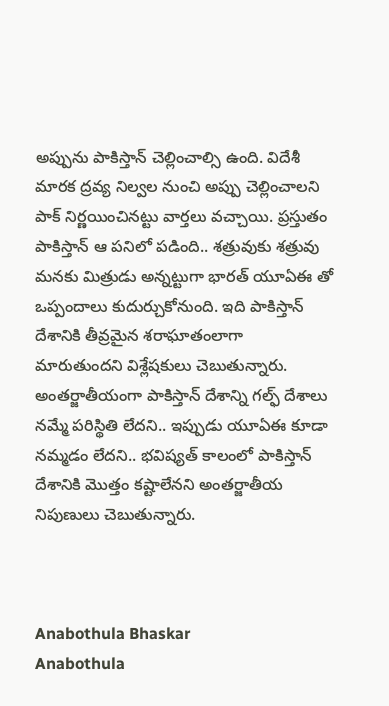అప్పును పాకిస్తాన్ చెల్లించాల్సి ఉంది. విదేశీ మారక ద్రవ్య నిల్వల నుంచి అప్పు చెల్లించాలని పాక్ నిర్ణయించినట్టు వార్తలు వచ్చాయి. ప్రస్తుతం పాకిస్తాన్ ఆ పనిలో పడింది.. శత్రువుకు శత్రువు మనకు మిత్రుడు అన్నట్టుగా భారత్ యూఏఈ తో ఒప్పందాలు కుదుర్చుకోనుంది. ఇది పాకిస్తాన్ దేశానికి తీవ్రమైన శరాఘాతంలాగా మారుతుందని విశ్లేషకులు చెబుతున్నారు. అంతర్జాతీయంగా పాకిస్తాన్ దేశాన్ని గల్ఫ్ దేశాలు నమ్మే పరిస్థితి లేదని.. ఇప్పుడు యూఏఈ కూడా నమ్మడం లేదని.. భవిష్యత్ కాలంలో పాకిస్తాన్ దేశానికి మొత్తం కష్టాలేనని అంతర్జాతీయ నిపుణులు చెబుతున్నారు.



Anabothula Bhaskar
Anabothula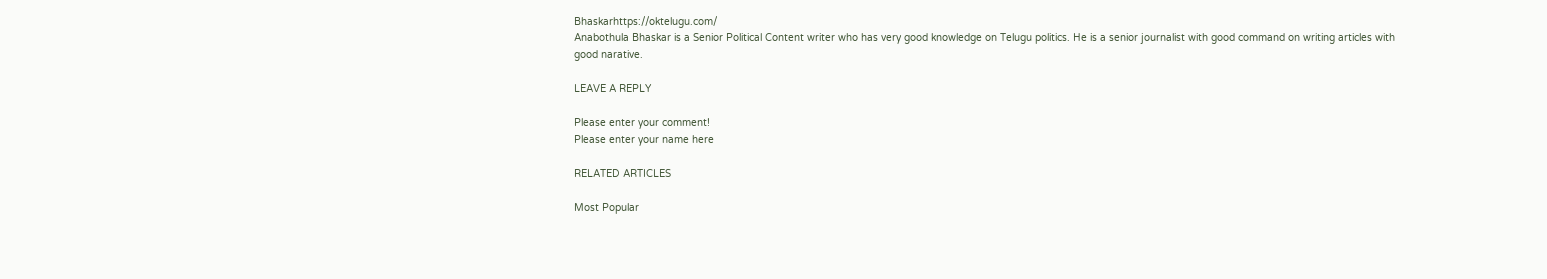Bhaskarhttps://oktelugu.com/
Anabothula Bhaskar is a Senior Political Content writer who has very good knowledge on Telugu politics. He is a senior journalist with good command on writing articles with good narative.

LEAVE A REPLY

Please enter your comment!
Please enter your name here

RELATED ARTICLES

Most Popular